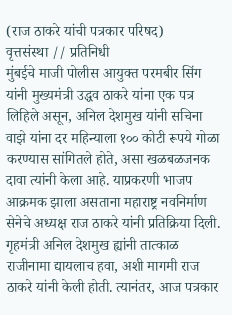(राज ठाकरे यांची पत्रकार परिषद)
वृत्तसंस्था // प्रतिनिधी
मुंबईचे माजी पोलीस आयुक्त परमबीर सिंग यांनी मुख्यमंत्री उद्धव ठाकरे यांना एक पत्र लिहिले असून, अनिल देशमुख यांनी सचिना वाझे यांना दर महिन्याला १०० कोटी रूपये गोळा करण्यास सांगितले होते, असा खळबळजनक दावा त्यांनी केला आहे. याप्रकरणी भाजप आक्रमक झाला असताना महाराष्ट्र नवनिर्माण सेनेचे अध्यक्ष राज ठाकरे यांनी प्रतिक्रिया दिली. गृहमंत्री अनिल देशमुख ह्यांनी तात्काळ राजीनामा द्यायलाच हवा, अशी मागमी राज ठाकरे यांनी केली होती. त्यानंतर, आज पत्रकार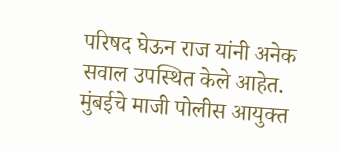परिषद घेऊन राज यांनी अनेक सवाल उपस्थित केले आहेत.
मुंबईचे माजी पोलीस आयुक्त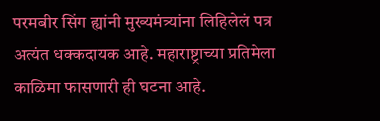परमबीर सिंग ह्यांनी मुख्यमंत्र्यांना लिहिलेलं पत्र अत्यंत धक्कदायक आहे. महाराष्ट्राच्या प्रतिमेला काळिमा फासणारी ही घटना आहे.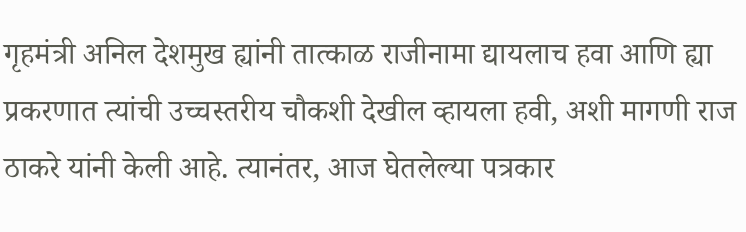गृहमंत्री अनिल देशमुख ह्यांनी तात्काळ राजीनामा द्यायलाच हवा आणि ह्या प्रकरणात त्यांची उच्चस्तरीय चौकशी देखील व्हायला हवी, अशी मागणी राज ठाकरे यांनी केली आहे. त्यानंतर, आज घेतलेल्या पत्रकार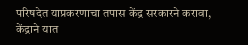परिषदेत याप्रकरणाचा तपास केंद्र सरकारने करावा, केंद्राने यात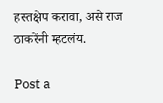हस्तक्षेप करावा, असे राज ठाकरेंनी म्हटलंय.

Post a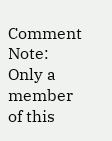Comment
Note: Only a member of this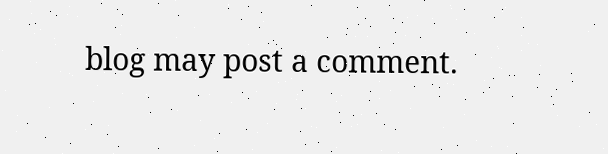blog may post a comment.